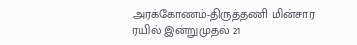அரக்கோணம்-திருத்தணி மின்சார ரயில் இன்றுமுதல் 21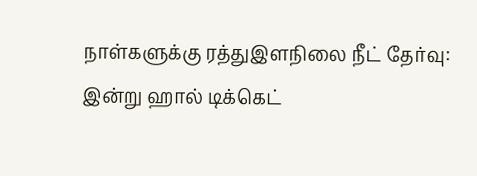நாள்களுக்கு ரத்துஇளநிலை நீட் தேர்வு: இன்று ஹால் டிக்கெட்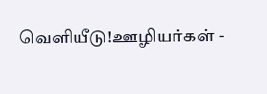வெளியீடு!ஊழியர்கள் -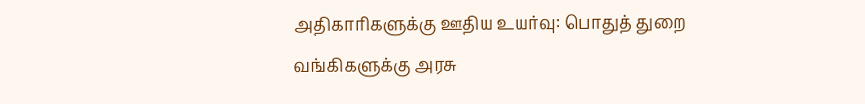அதிகாரிகளுக்கு ஊதிய உயர்வு: பொதுத் துறை வங்கிகளுக்கு அரசு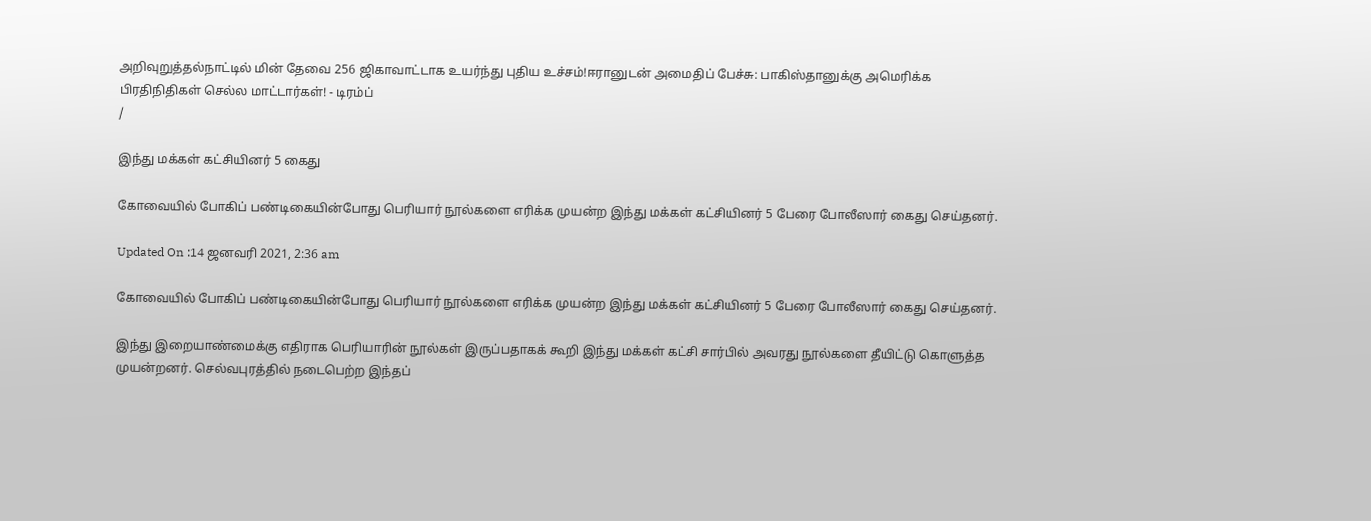அறிவுறுத்தல்நாட்டில் மின் தேவை 256 ஜிகாவாட்டாக உயர்ந்து புதிய உச்சம்!ஈரானுடன் அமைதிப் பேச்சு: பாகிஸ்தானுக்கு அமெரிக்க பிரதிநிதிகள் செல்ல மாட்டார்கள்! - டிரம்ப்
/

இந்து மக்கள் கட்சியினர் 5 கைது

கோவையில் போகிப் பண்டிகையின்போது பெரியார் நூல்களை எரிக்க முயன்ற இந்து மக்கள் கட்சியினர் 5 பேரை போலீஸார் கைது செய்தனர்.

Updated On :14 ஜனவரி 2021, 2:36 am

கோவையில் போகிப் பண்டிகையின்போது பெரியார் நூல்களை எரிக்க முயன்ற இந்து மக்கள் கட்சியினர் 5 பேரை போலீஸார் கைது செய்தனர்.

இந்து இறையாண்மைக்கு எதிராக பெரியாரின் நூல்கள் இருப்பதாகக் கூறி இந்து மக்கள் கட்சி சார்பில் அவரது நூல்களை தீயிட்டு கொளுத்த முயன்றனர். செல்வபுரத்தில் நடைபெற்ற இந்தப்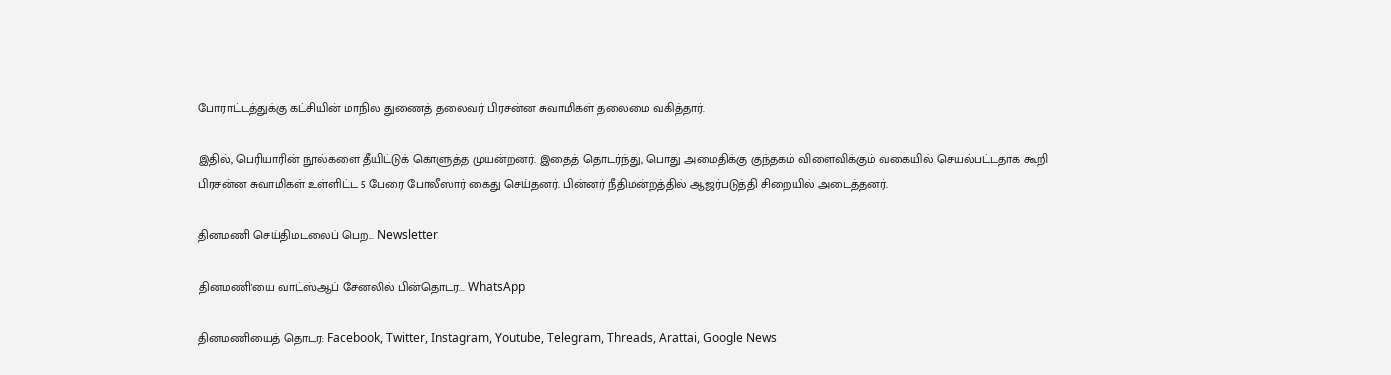போராட்டத்துக்கு கட்சியின் மாநில துணைத் தலைவர் பிரசன்ன சுவாமிகள் தலைமை வகித்தார்.

இதில், பெரியாரின் நூல்களை தீயிட்டுக் கொளுத்த முயன்றனர். இதைத் தொடர்ந்து, பொது அமைதிக்கு குந்தகம் விளைவிக்கும் வகையில் செயல்பட்டதாக கூறி பிரசன்ன சுவாமிகள் உள்ளிட்ட 5 பேரை போலீஸார் கைது செய்தனர். பின்னர் நீதிமன்றத்தில் ஆஜர்படுத்தி சிறையில் அடைத்தனர்.

தினமணி செய்திமடலைப் பெற... Newsletter

தினமணி'யை வாட்ஸ்ஆப் சேனலில் பின்தொடர... WhatsApp

தினமணியைத் தொடர: Facebook, Twitter, Instagram, Youtube, Telegram, Threads, Arattai, Google News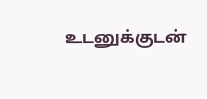உடனுக்குடன்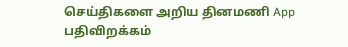செய்திகளை அறிய தினமணி App பதிவிறக்கம்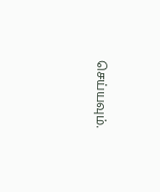செய்யவும்.